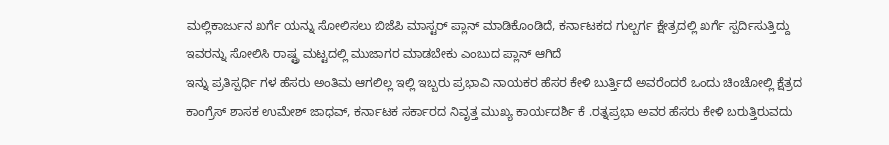ಮಲ್ಲಿಕಾರ್ಜುನ ಖರ್ಗೆ ಯನ್ನು ಸೋಲಿಸಲು ಬಿಜೆಪಿ ಮಾಸ್ಟರ್ ಪ್ಲಾನ್ ಮಾಡಿಕೊಂಡಿದೆ, ಕರ್ನಾಟಕದ ಗುಲ್ಬರ್ಗ ಕ್ಷೇತ್ರದಲ್ಲಿ ಖರ್ಗೆ ಸ್ಪರ್ದಿಸುತ್ತಿದ್ದು ಇವರನ್ನು ಸೋಲಿಸಿ ರಾಷ್ಟ್ರ ಮಟ್ಟದಲ್ಲಿ ಮುಜಾಗರ ಮಾಡಬೇಕು ಎಂಬುದ ಪ್ಲಾನ್ ಆಗಿದೆ
ಇನ್ನು ಪ್ರತಿಸ್ಪರ್ಧಿ ಗಳ ಹೆಸರು ಅಂತಿಮ ಆಗಲಿಲ್ಲ ಇಲ್ಲಿ ಇಬ್ಬರು ಪ್ರಭಾವಿ ನಾಯಕರ ಹೆಸರ ಕೇಳಿ ಬುರ್ತ್ತಿದೆ ಅವರೆಂದರೆ ಒಂದು ಚಿಂಚೋಲ್ಲಿ ಕ್ಷೆತ್ರದ ಕಾಂಗ್ರೆಸ್ ಶಾಸಕ ಉಮೇಶ್ ಜಾಧವ್, ಕರ್ನಾಟಕ ಸರ್ಕಾರದ ನಿವೃತ್ತ ಮುಖ್ಯ ಕಾರ್ಯದರ್ಶಿ ಕೆ .ರತ್ನಪ್ರಭಾ ಅವರ ಹೆಸರು ಕೇಳಿ ಬರುತ್ತಿರುವದು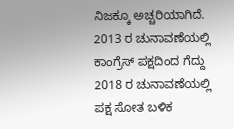ನಿಜಕ್ಕೂ ಅಚ್ಚರಿಯಾಗಿದೆ.
2013 ರ ಚುನಾವಣೆಯಲ್ಲಿ ಕಾಂಗ್ರೆಸ್ ಪಕ್ಷದಿಂದ ಗೆದ್ದು 2018 ರ ಚುನಾವಣೆಯಲ್ಲಿ ಪಕ್ಷ ಸೋತ ಬಳಿಕ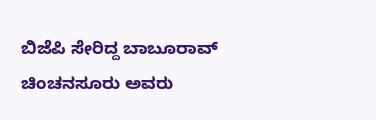ಬಿಜೆಪಿ ಸೇರಿದ್ದ ಬಾಬೂರಾವ್ ಚಿಂಚನಸೂರು ಅವರು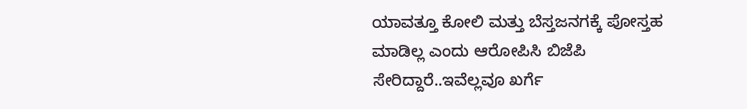ಯಾವತ್ತೂ ಕೋಲಿ ಮತ್ತು ಬೆಸ್ತಜನಗಕ್ಕೆ ಪೋಸ್ತಹ ಮಾಡಿಲ್ಲ ಎಂದು ಆರೋಪಿಸಿ ಬಿಜೆಪಿ ಸೇರಿದ್ದಾರೆ..ಇವೆಲ್ಲವೂ ಖರ್ಗೆ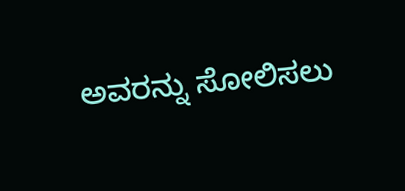ಅವರನ್ನು ಸೋಲಿಸಲು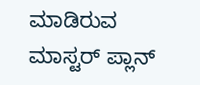ಮಾಡಿರುವ ಮಾಸ್ಟರ್ ಪ್ಲಾನ್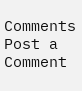Comments
Post a Comment